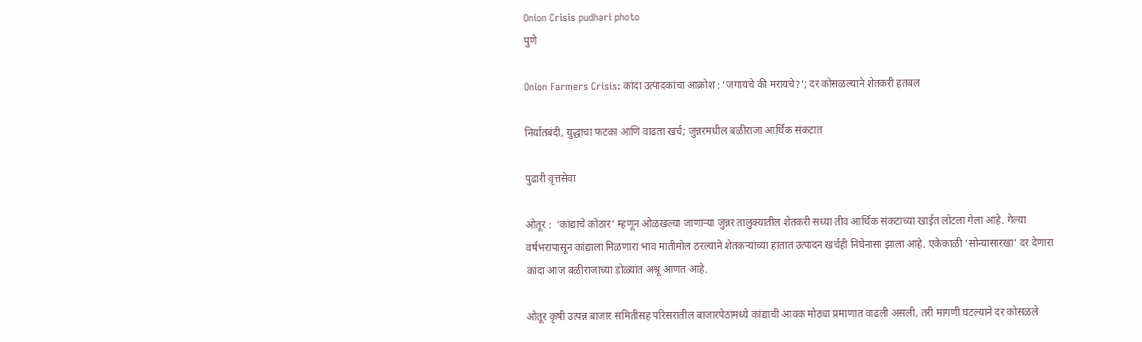Onion Crisis pudhari photo
पुणे

Onion Farmers Crisis: कांदा उत्पादकांचा आक्रोश : ‘जगायचे की मरायचे?’; दर कोसळल्याने शेतकरी हतबल

निर्यातबंदी, युद्धाचा फटका आणि वाढता खर्च; जुन्नरमधील बळीराजा आर्थिक संकटात

पुढारी वृत्तसेवा

ओतूर :  ‘कांद्याचे कोठार‌’ म्हणून ओळखल्या जाणाऱ्या जुन्नर तालुक्यातील शेतकरी सध्या तीव आर्थिक संकटाच्या खाईत लोटला गेला आहे. गेल्या वर्षभरापासून कांद्याला मिळणारा भाव मातीमोल ठरल्याने शेतकऱ्यांच्या हातात उत्पादन खर्चही निघेनासा झाला आहे. एकेकाळी ‌‘सोन्यासारखा‌’ दर देणारा कांदा आज बळीराजाच्या डोळ्यांत अश्रू आणत आहे.

ओतूर कृषी उत्पन्न बाजार समितीसह परिसरातील बाजारपेठांमध्ये कांद्याची आवक मोठ्या प्रमाणात वाढली असली, तरी मागणी घटल्याने दर कोसळले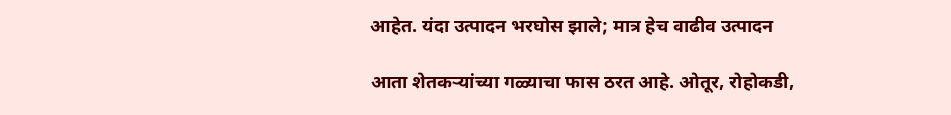आहेत. यंदा उत्पादन भरघोस झाले; मात्र हेच वाढीव उत्पादन

आता शेतकऱ्यांच्या गळ्याचा फास ठरत आहे. ओतूर, रोहोकडी,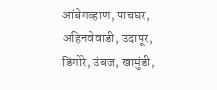आंबेगव्हाण, पाचघर, अहिनवेवाडी, उदापूर, डिंगोरे, उंबज, खामुंडी,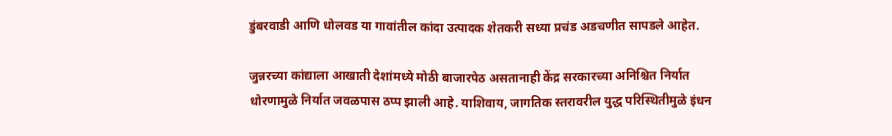डुंबरवाडी आणि धोलवड या गावांतील कांदा उत्पादक शेतकरी सध्या प्रचंड अडचणीत सापडले आहेत.

जुन्नरच्या कांद्याला आखाती देशांमध्ये मोठी बाजारपेठ असतानाही केंद्र सरकारच्या अनिश्चित निर्यात धोरणामुळे निर्यात जवळपास ठप्प झाली आहे. याशिवाय, जागतिक स्तरावरील युद्ध परिस्थितीमुळे इंधन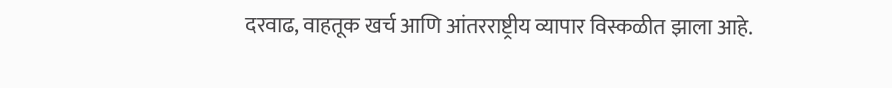दरवाढ, वाहतूक खर्च आणि आंतरराष्ट्रीय व्यापार विस्कळीत झाला आहे.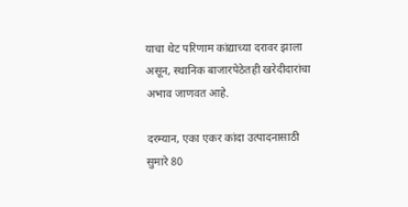याचा थेट परिणाम कांद्याच्या दरावर झाला असून, स्थानिक बाजारपेठेतही खरेदीदारांचा अभाव जाणवत आहे.

दरम्यान, एका एकर कांदा उत्पादनासाठी सुमारे 80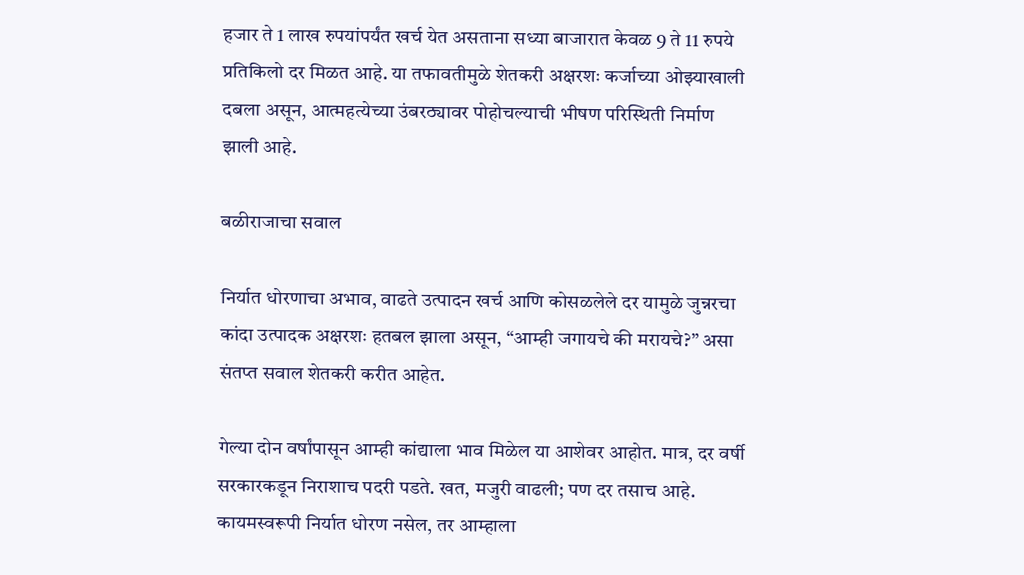हजार ते 1 लाख रुपयांपर्यंत खर्च येत असताना सध्या बाजारात केवळ 9 ते 11 रुपये प्रतिकिलो दर मिळत आहे. या तफावतीमुळे शेतकरी अक्षरशः कर्जाच्या ओझ्याखाली दबला असून, आत्महत्येच्या उंबरठ्यावर पोहोचल्याची भीषण परिस्थिती निर्माण झाली आहे.

बळीराजाचा सवाल

निर्यात धोरणाचा अभाव, वाढते उत्पादन खर्च आणि कोसळलेले दर यामुळे जुन्नरचा कांदा उत्पादक अक्षरशः हतबल झाला असून, “आम्ही जगायचे की मरायचे?” असा संतप्त सवाल शेतकरी करीत आहेत.

गेल्या दोन वर्षांपासून आम्ही कांद्याला भाव मिळेल या आशेवर आहोत. मात्र, दर वर्षी सरकारकडून निराशाच पदरी पडते. खत, मजुरी वाढली; पण दर तसाच आहे. कायमस्वरूपी निर्यात धोरण नसेल, तर आम्हाला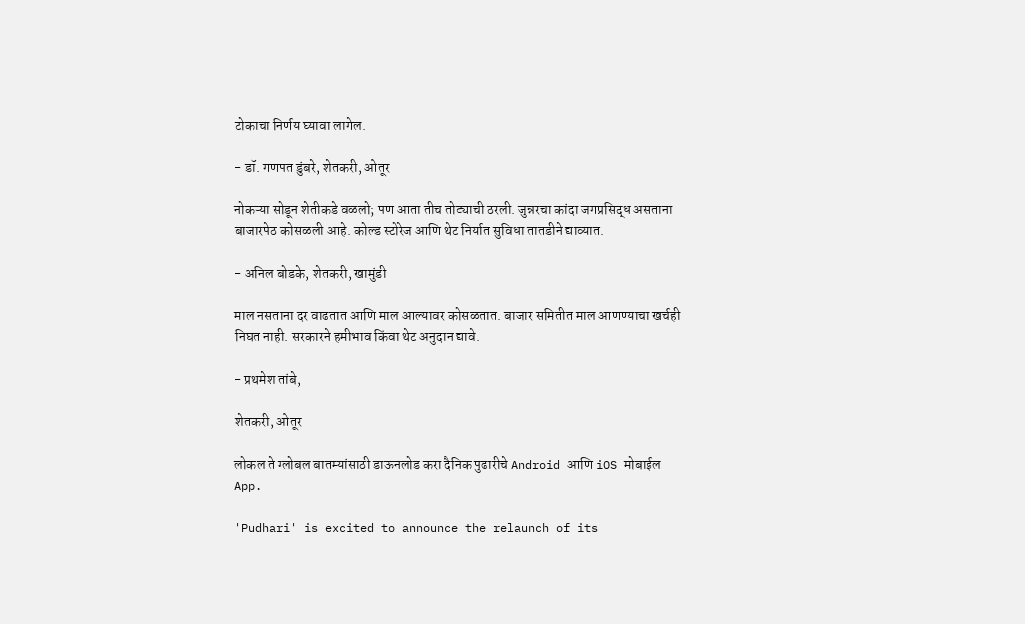टोकाचा निर्णय घ्यावा लागेल.

- डॉ. गणपत डुंबरे, शेतकरी, ओतूर

नोकऱ्या सोडून शेतीकडे वळलो; पण आता तीच तोट्याची ठरली. जुन्नरचा कांदा जगप्रसिद्ध असताना बाजारपेठ कोसळली आहे. कोल्ड स्टोरेज आणि थेट निर्यात सुविधा तातडीने द्याव्यात.

- अनिल बोडके, शेतकरी, खामुंडी

माल नसताना दर वाढतात आणि माल आल्यावर कोसळतात. बाजार समितीत माल आणण्याचा खर्चही निघत नाही. सरकारने हमीभाव किंवा थेट अनुदान द्यावे.

- प्रथमेश तांबे,

शेतकरी, ओतूर

लोकल ते ग्लोबल बातम्यांसाठी डाऊनलोड करा दैनिक पुढारीचे Android आणि iOS मोबाईल App.

'Pudhari' is excited to announce the relaunch of its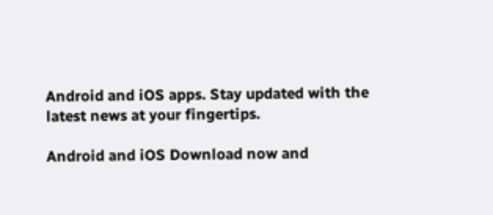Android and iOS apps. Stay updated with the latest news at your fingertips.

Android and iOS Download now and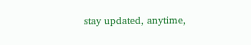stay updated, anytime,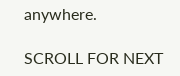anywhere.

SCROLL FOR NEXT